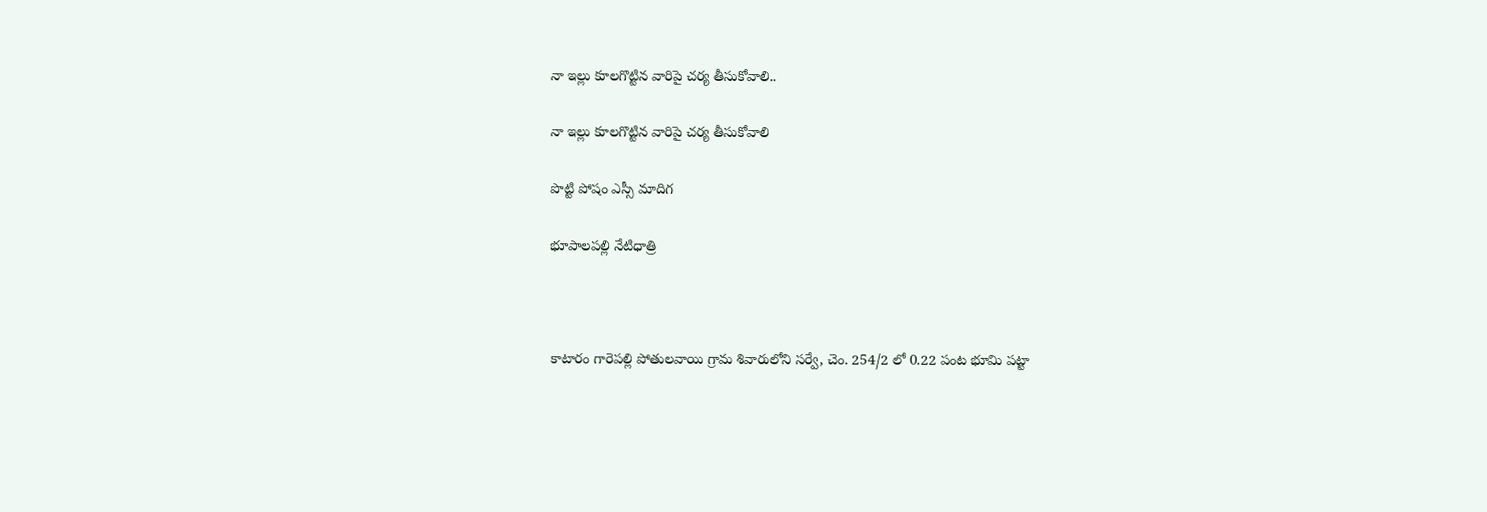నా ఇల్లు కూలగొట్టిన వారిపై చర్య తీసుకోవాలి..

నా ఇల్లు కూలగొట్టిన వారిపై చర్య తీసుకోవాలి

పొట్టి పోషం ఎస్సీ మాదిగ

భూపాలపల్లి నేటిధాత్రి



కాటారం గారెపల్లి పోతులవాయి గ్రామ శివారులోని సర్వే, చెం. 254/2 లో 0.22 పంట భూమి పట్టా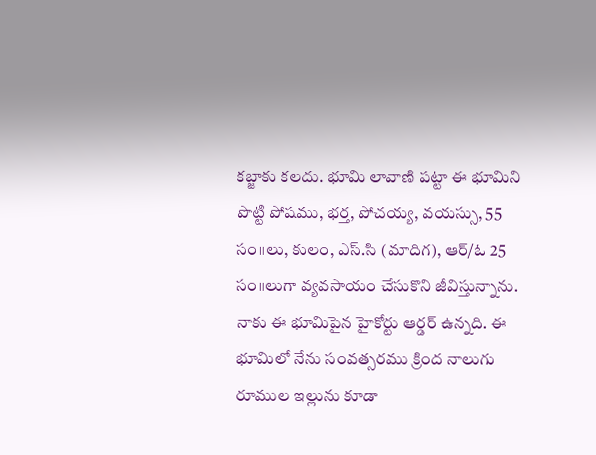కబ్జాకు కలదు. భూమి లావాణి పట్టా ఈ భూమిని పొట్టి పోషము, భర్త, పోచయ్య, వయస్సు, 55 సం॥లు, కులం, ఎస్.సి (మాదిగ), ఆర్/ఓ 25 సం॥లుగా వ్యవసాయం చేసుకొని జీవిస్తున్నాను. నాకు ఈ భూమిపైన హైకోర్టు ఆర్డర్ ఉన్నది. ఈ భూమిలో నేను సంవత్సరము క్రింద నాలుగు రూముల ఇల్లును కూడా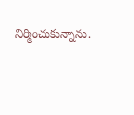నిర్మించుకున్నాను.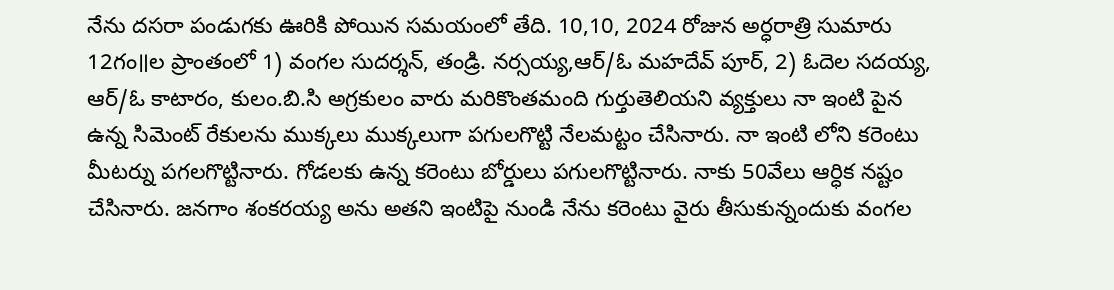నేను దసరా పండుగకు ఊరికి పోయిన సమయంలో తేది. 10,10, 2024 రోజున అర్ధరాత్రి సుమారు 12గం॥ల ప్రాంతంలో 1) వంగల సుదర్శన్, తండ్రి. నర్సయ్య,ఆర్/ఓ మహదేవ్ పూర్, 2) ఓదెల సదయ్య, ఆర్/ఓ కాటారం, కులం.బి.సి అగ్రకులం వారు మరికొంతమంది గుర్తుతెలియని వ్యక్తులు నా ఇంటి పైన ఉన్న సిమెంట్ రేకులను ముక్కలు ముక్కలుగా పగులగొట్టి నేలమట్టం చేసినారు. నా ఇంటి లోని కరెంటు మీటర్ను పగలగొట్టినారు. గోడలకు ఉన్న కరెంటు బోర్డులు పగులగొట్టినారు. నాకు 50వేలు ఆర్ధిక నష్టం చేసినారు. జనగాం శంకరయ్య అను అతని ఇంటిపై నుండి నేను కరెంటు వైరు తీసుకున్నందుకు వంగల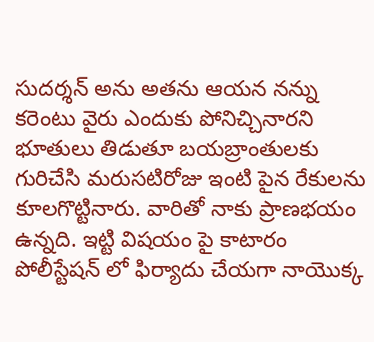సుదర్శన్ అను అతను ఆయన నన్ను కరెంటు వైరు ఎందుకు పోనిచ్చినారని భూతులు తిడుతూ బయబ్రాంతులకు గురిచేసి మరుసటిరోజు ఇంటి పైన రేకులను కూలగొట్టినారు. వారితో నాకు ప్రాణభయం ఉన్నది. ఇట్టి విషయం పై కాటారం పోలీస్టేషన్ లో ఫిర్యాదు చేయగా నాయొక్క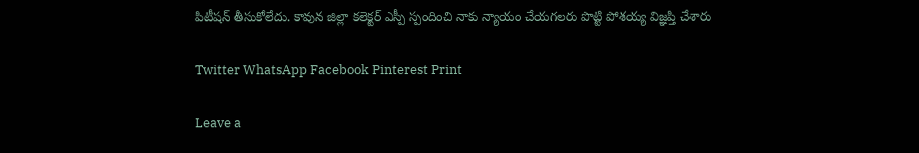పిటీషన్ తీసుకోలేదు. కావున జిల్లా కలెక్టర్ ఎస్పీ స్పందించి నాకు న్యాయం చేయగలరు పొట్టి పోశయ్య విజ్ఞప్తి చేశారు

Twitter WhatsApp Facebook Pinterest Print

Leave a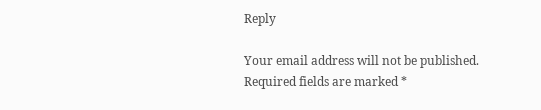Reply

Your email address will not be published. Required fields are marked *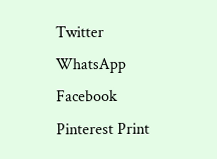Twitter WhatsApp Facebook Pinterest Print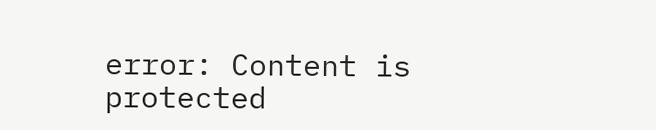error: Content is protected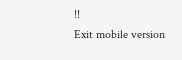!!
Exit mobile version